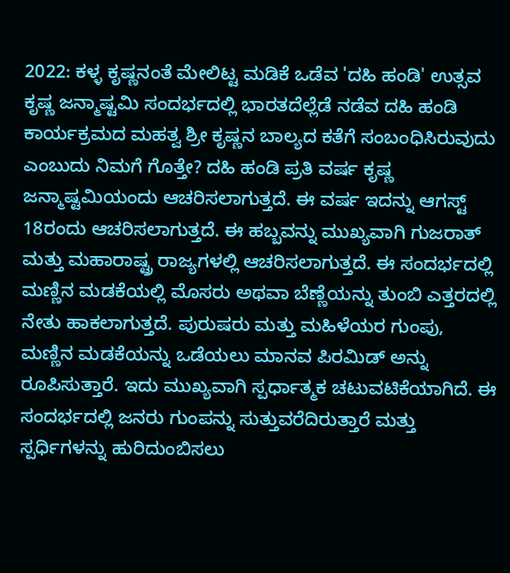2022: ಕಳ್ಳ ಕೃಷ್ಣನಂತೆ ಮೇಲಿಟ್ಟ ಮಡಿಕೆ ಒಡೆವ 'ದಹಿ ಹಂಡಿ' ಉತ್ಸವ ಕೃಷ್ಣ ಜನ್ಮಾಷ್ಟಮಿ ಸಂದರ್ಭದಲ್ಲಿ ಭಾರತದೆಲ್ಲೆಡೆ ನಡೆವ ದಹಿ ಹಂಡಿ ಕಾರ್ಯಕ್ರಮದ ಮಹತ್ವ ಶ್ರೀ ಕೃಷ್ಣನ ಬಾಲ್ಯದ ಕತೆಗೆ ಸಂಬಂಧಿಸಿರುವುದು ಎಂಬುದು ನಿಮಗೆ ಗೊತ್ತೇ? ದಹಿ ಹಂಡಿ ಪ್ರತಿ ವರ್ಷ ಕೃಷ್ಣ ಜನ್ಮಾಷ್ಟಮಿಯಂದು ಆಚರಿಸಲಾಗುತ್ತದೆ. ಈ ವರ್ಷ ಇದನ್ನು ಆಗಸ್ಟ್ 18ರಂದು ಆಚರಿಸಲಾಗುತ್ತದೆ. ಈ ಹಬ್ಬವನ್ನು ಮುಖ್ಯವಾಗಿ ಗುಜರಾತ್ ಮತ್ತು ಮಹಾರಾಷ್ಟ್ರ ರಾಜ್ಯಗಳಲ್ಲಿ ಆಚರಿಸಲಾಗುತ್ತದೆ. ಈ ಸಂದರ್ಭದಲ್ಲಿ ಮಣ್ಣಿನ ಮಡಕೆಯಲ್ಲಿ ಮೊಸರು ಅಥವಾ ಬೆಣ್ಣೆಯನ್ನು ತುಂಬಿ ಎತ್ತರದಲ್ಲಿ ನೇತು ಹಾಕಲಾಗುತ್ತದೆ. ಪುರುಷರು ಮತ್ತು ಮಹಿಳೆಯರ ಗುಂಪು, ಮಣ್ಣಿನ ಮಡಕೆಯನ್ನು ಒಡೆಯಲು ಮಾನವ ಪಿರಮಿಡ್ ಅನ್ನು ರೂಪಿಸುತ್ತಾರೆ. ಇದು ಮುಖ್ಯವಾಗಿ ಸ್ಪರ್ಧಾತ್ಮಕ ಚಟುವಟಿಕೆಯಾಗಿದೆ. ಈ ಸಂದರ್ಭದಲ್ಲಿ ಜನರು ಗುಂಪನ್ನು ಸುತ್ತುವರೆದಿರುತ್ತಾರೆ ಮತ್ತು ಸ್ಪರ್ಧಿಗಳನ್ನು ಹುರಿದುಂಬಿಸಲು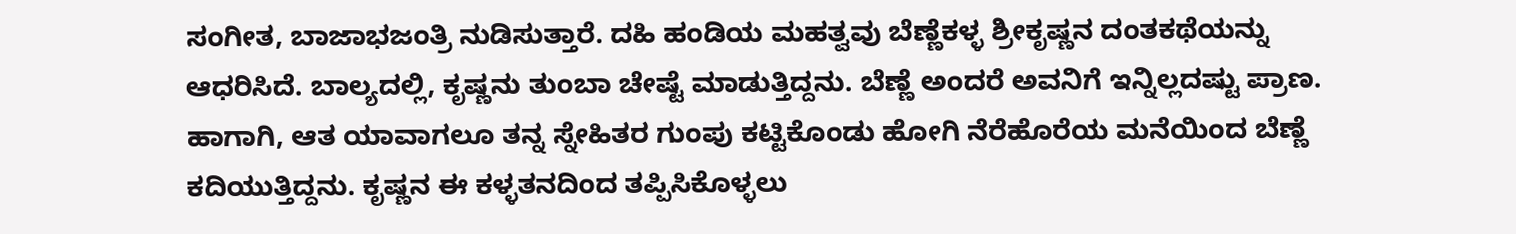ಸಂಗೀತ, ಬಾಜಾಭಜಂತ್ರಿ ನುಡಿಸುತ್ತಾರೆ. ದಹಿ ಹಂಡಿಯ ಮಹತ್ವವು ಬೆಣ್ಣೆಕಳ್ಳ ಶ್ರೀಕೃಷ್ಣನ ದಂತಕಥೆಯನ್ನು ಆಧರಿಸಿದೆ. ಬಾಲ್ಯದಲ್ಲಿ, ಕೃಷ್ಣನು ತುಂಬಾ ಚೇಷ್ಟೆ ಮಾಡುತ್ತಿದ್ದನು. ಬೆಣ್ಣೆ ಅಂದರೆ ಅವನಿಗೆ ಇನ್ನಿಲ್ಲದಷ್ಟು ಪ್ರಾಣ. ಹಾಗಾಗಿ, ಆತ ಯಾವಾಗಲೂ ತನ್ನ ಸ್ನೇಹಿತರ ಗುಂಪು ಕಟ್ಟಿಕೊಂಡು ಹೋಗಿ ನೆರೆಹೊರೆಯ ಮನೆಯಿಂದ ಬೆಣ್ಣೆ ಕದಿಯುತ್ತಿದ್ದನು. ಕೃಷ್ಣನ ಈ ಕಳ್ಳತನದಿಂದ ತಪ್ಪಿಸಿಕೊಳ್ಳಲು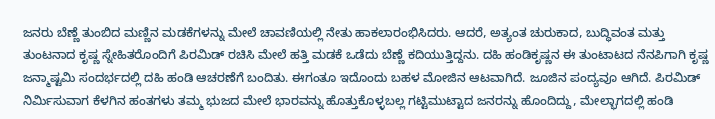ಜನರು ಬೆಣ್ಣೆ ತುಂಬಿದ ಮಣ್ಣಿನ ಮಡಕೆಗಳನ್ನು ಮೇಲೆ ಚಾವಣಿಯಲ್ಲಿ ನೇತು ಹಾಕಲಾರಂಭಿಸಿದರು. ಆದರೆ, ಅತ್ಯಂತ ಚುರುಕಾದ, ಬುದ್ಧಿವಂತ ಮತ್ತು ತುಂಟನಾದ ಕೃಷ್ಣ ಸ್ನೇಹಿತರೊಂದಿಗೆ ಪಿರಮಿಡ್ ರಚಿಸಿ ಮೇಲೆ ಹತ್ತಿ ಮಡಕೆ ಒಡೆದು ಬೆಣ್ಣೆ ಕದಿಯುತ್ತಿದ್ದನು. ದಹಿ ಹಂಡಿಕೃಷ್ಣನ ಈ ತುಂಟಾಟದ ನೆನಪಿಗಾಗಿ ಕೃಷ್ಣ ಜನ್ಮಾಷ್ಟಮಿ ಸಂದರ್ಭದಲ್ಲಿ ದಹಿ ಹಂಡಿ ಆಚರಣೆಗೆ ಬಂದಿತು. ಈಗಂತೂ ಇದೊಂದು ಬಹಳ ಮೋಜಿನ ಆಟವಾಗಿದೆ. ಜೂಜಿನ ಪಂದ್ಯವೂ ಆಗಿದೆ. ಪಿರಮಿಡ್ ನಿರ್ಮಿಸುವಾಗ ಕೆಳಗಿನ ಹಂತಗಳು ತಮ್ಮ ಭುಜದ ಮೇಲೆ ಭಾರವನ್ನು ಹೊತ್ತುಕೊಳ್ಳಬಲ್ಲ ಗಟ್ಟಿಮುಟ್ಟಾದ ಜನರನ್ನು ಹೊಂದಿದ್ದು, ಮೇಲ್ಭಾಗದಲ್ಲಿ ಹಂಡಿ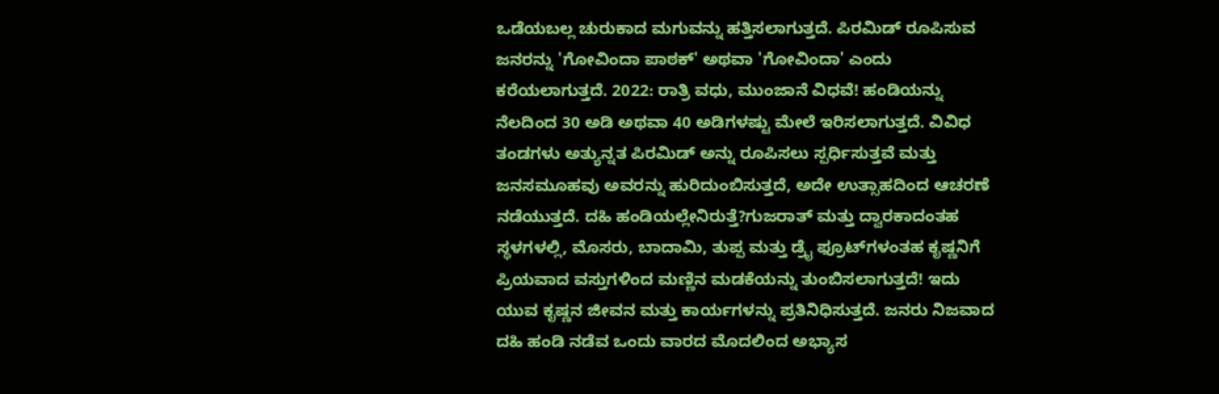ಒಡೆಯಬಲ್ಲ ಚುರುಕಾದ ಮಗುವನ್ನು ಹತ್ತಿಸಲಾಗುತ್ತದೆ. ಪಿರಮಿಡ್ ರೂಪಿಸುವ ಜನರನ್ನು 'ಗೋವಿಂದಾ ಪಾಠಕ್' ಅಥವಾ 'ಗೋವಿಂದಾ' ಎಂದು ಕರೆಯಲಾಗುತ್ತದೆ. 2022: ರಾತ್ರಿ ವಧು, ಮುಂಜಾನೆ ವಿಧವೆ! ಹಂಡಿಯನ್ನು ನೆಲದಿಂದ 30 ಅಡಿ ಅಥವಾ 40 ಅಡಿಗಳಷ್ಟು ಮೇಲೆ ಇರಿಸಲಾಗುತ್ತದೆ. ವಿವಿಧ ತಂಡಗಳು ಅತ್ಯುನ್ನತ ಪಿರಮಿಡ್ ಅನ್ನು ರೂಪಿಸಲು ಸ್ಪರ್ಧಿಸುತ್ತವೆ ಮತ್ತು ಜನಸಮೂಹವು ಅವರನ್ನು ಹುರಿದುಂಬಿಸುತ್ತದೆ, ಅದೇ ಉತ್ಸಾಹದಿಂದ ಆಚರಣೆ ನಡೆಯುತ್ತದೆ. ದಹಿ ಹಂಡಿಯಲ್ಲೇನಿರುತ್ತೆ?ಗುಜರಾತ್ ಮತ್ತು ದ್ವಾರಕಾದಂತಹ ಸ್ಥಳಗಳಲ್ಲಿ, ಮೊಸರು, ಬಾದಾಮಿ, ತುಪ್ಪ ಮತ್ತು ಡ್ರೈ ಫ್ರೂಟ್‌ಗಳಂತಹ ಕೃಷ್ಣನಿಗೆ ಪ್ರಿಯವಾದ ವಸ್ತುಗಳಿಂದ ಮಣ್ಣಿನ ಮಡಕೆಯನ್ನು ತುಂಬಿಸಲಾಗುತ್ತದೆ! ಇದು ಯುವ ಕೃಷ್ಣನ ಜೀವನ ಮತ್ತು ಕಾರ್ಯಗಳನ್ನು ಪ್ರತಿನಿಧಿಸುತ್ತದೆ. ಜನರು ನಿಜವಾದ ದಹಿ ಹಂಡಿ ನಡೆವ ಒಂದು ವಾರದ ಮೊದಲಿಂದ ಅಭ್ಯಾಸ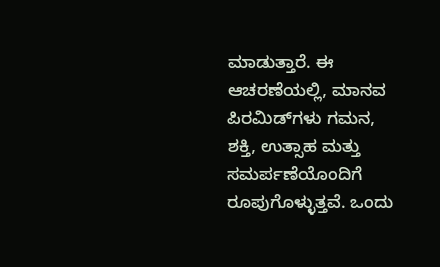ಮಾಡುತ್ತಾರೆ. ಈ ಆಚರಣೆಯಲ್ಲಿ, ಮಾನವ ಪಿರಮಿಡ್‌ಗಳು ಗಮನ, ಶಕ್ತಿ, ಉತ್ಸಾಹ ಮತ್ತು ಸಮರ್ಪಣೆಯೊಂದಿಗೆ ರೂಪುಗೊಳ್ಳುತ್ತವೆ. ಒಂದು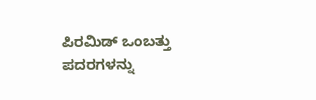ಪಿರಮಿಡ್ ಒಂಬತ್ತು ಪದರಗಳನ್ನು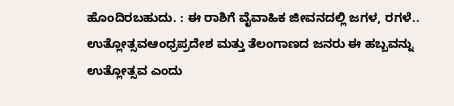ಹೊಂದಿರಬಹುದು. : ಈ ರಾಶಿಗೆ ವೈವಾಹಿಕ ಜೀವನದಲ್ಲಿ ಜಗಳ, ರಗಳೆ.. ಉತ್ಲೋತ್ಸವಆಂಧ್ರಪ್ರದೇಶ ಮತ್ತು ತೆಲಂಗಾಣದ ಜನರು ಈ ಹಬ್ಬವನ್ನು ಉತ್ಲೋತ್ಸವ ಎಂದು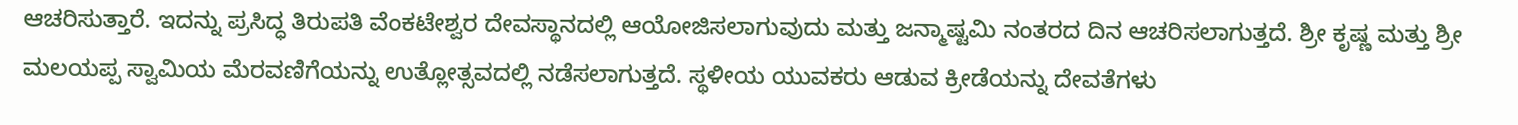ಆಚರಿಸುತ್ತಾರೆ. ಇದನ್ನು ಪ್ರಸಿದ್ಧ ತಿರುಪತಿ ವೆಂಕಟೇಶ್ವರ ದೇವಸ್ಥಾನದಲ್ಲಿ ಆಯೋಜಿಸಲಾಗುವುದು ಮತ್ತು ಜನ್ಮಾಷ್ಟಮಿ ನಂತರದ ದಿನ ಆಚರಿಸಲಾಗುತ್ತದೆ. ಶ್ರೀ ಕೃಷ್ಣ ಮತ್ತು ಶ್ರೀ ಮಲಯಪ್ಪ ಸ್ವಾಮಿಯ ಮೆರವಣಿಗೆಯನ್ನು ಉತ್ಲೋತ್ಸವದಲ್ಲಿ ನಡೆಸಲಾಗುತ್ತದೆ. ಸ್ಥಳೀಯ ಯುವಕರು ಆಡುವ ಕ್ರೀಡೆಯನ್ನು ದೇವತೆಗಳು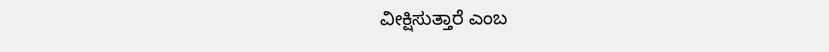ವೀಕ್ಷಿಸುತ್ತಾರೆ ಎಂಬ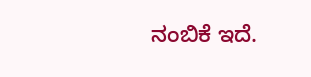ನಂಬಿಕೆ ಇದೆ.